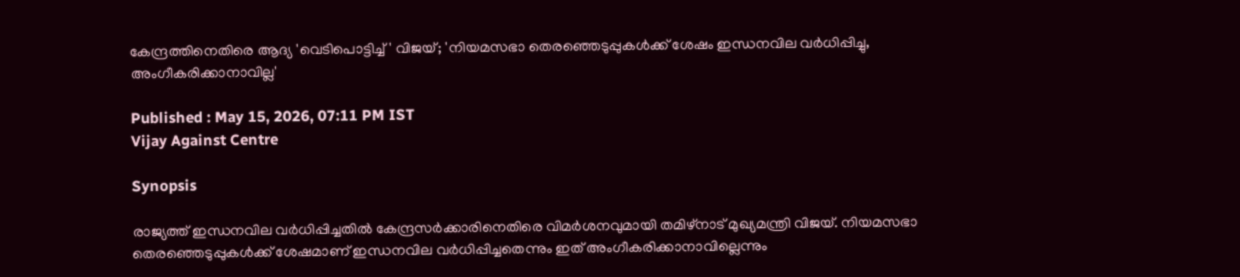കേന്ദ്രത്തിനെതിരെ ആദ്യ 'വെടിപൊട്ടിച്ച്' വിജയ്; 'നിയമസഭാ തെരഞ്ഞെടുപ്പുകൾക്ക് ശേഷം ഇന്ധനവില വർധിപ്പിച്ചു, അംഗീകരിക്കാനാവില്ല'

Published : May 15, 2026, 07:11 PM IST
Vijay Against Centre

Synopsis

രാജ്യത്ത് ഇന്ധനവില വർധിപ്പിച്ചതിൽ കേന്ദ്രസർക്കാരിനെതിരെ വിമർശനവുമായി തമിഴ്നാട് മുഖ്യമന്ത്രി വിജയ്. നിയമസഭാ തെരഞ്ഞെടുപ്പുകൾക്ക് ശേഷമാണ് ഇന്ധനവില വർധിപ്പിച്ചതെന്നും ഇത് അംഗീകരിക്കാനാവില്ലെന്നും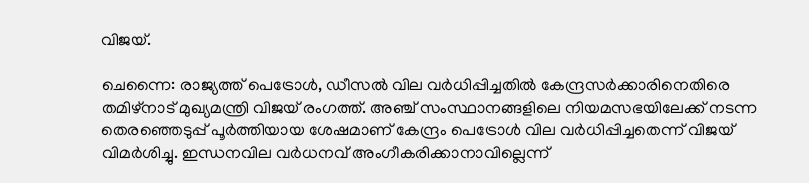വിജയ്.

ചെന്നൈ: രാജ്യത്ത് പെട്രോൾ, ഡീസൽ വില വർധിപ്പിച്ചതിൽ കേന്ദ്രസർക്കാരിനെതിരെ തമിഴ്നാട് മുഖ്യമന്ത്രി വിജയ് രംഗത്ത്. അഞ്ച് സംസ്ഥാനങ്ങളിലെ നിയമസഭയിലേക്ക് നടന്ന തെരഞ്ഞെടുപ്പ് പൂർത്തിയായ ശേഷമാണ് കേന്ദ്രം പെട്രോൾ വില വർധിപ്പിച്ചതെന്ന് വിജയ് വിമർശിച്ചു. ഇന്ധനവില വർധനവ് അംഗീകരിക്കാനാവില്ലെന്ന്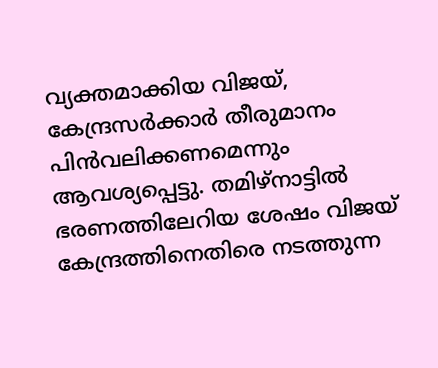വ്യക്തമാക്കിയ വിജയ്, കേന്ദ്രസർക്കാർ തീരുമാനം പിൻവലിക്കണമെന്നും ആവശ്യപ്പെട്ടു. തമിഴ്നാട്ടിൽ ഭരണത്തിലേറിയ ശേഷം വിജയ് കേന്ദ്രത്തിനെതിരെ നടത്തുന്ന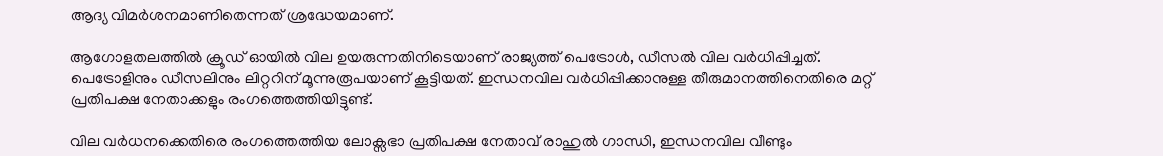ആദ്യ വിമർശനമാണിതെന്നത് ശ്രദ്ധേയമാണ്.

ആഗോളതലത്തിൽ ക്രൂഡ് ഓയിൽ വില ഉയരുന്നതിനിടെയാണ് രാജ്യത്ത് പെട്രോൾ, ഡീസൽ വില വർധിപ്പിച്ചത്. പെട്രോളിനും ഡീസലിനും ലിറ്ററിന് മൂന്നുരൂപയാണ് കൂട്ടിയത്. ഇന്ധനവില വർധിപ്പിക്കാനുള്ള തീരുമാനത്തിനെതിരെ മറ്റ് പ്രതിപക്ഷ നേതാക്കളും രംഗത്തെത്തിയിട്ടുണ്ട്.

വില വർധനക്കെതിരെ രംഗത്തെത്തിയ ലോക്സഭാ പ്രതിപക്ഷ നേതാവ് രാഹുൽ ഗാന്ധി, ഇന്ധനവില വീണ്ടും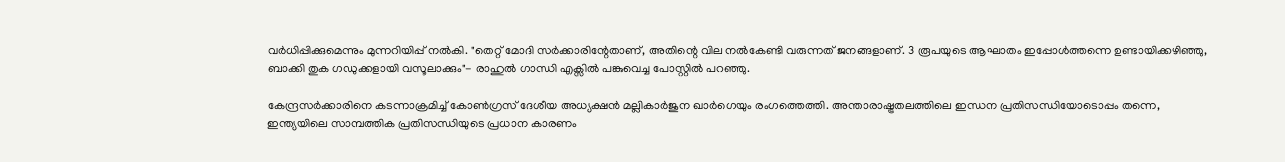വർധിപ്പിക്കുമെന്നും മുന്നറിയിപ്പ് നൽകി. "തെറ്റ് മോദി സർക്കാരിന്റേതാണ്, അതിന്റെ വില നൽകേണ്ടി വരുന്നത് ജനങ്ങളാണ്. 3 രൂപയുടെ ആഘാതം ഇപ്പോൾത്തന്നെ ഉണ്ടായിക്കഴിഞ്ഞു, ബാക്കി തുക ഗഡുക്കളായി വസൂലാക്കും"- രാഹുൽ ഗാന്ധി എക്സിൽ പങ്കുവെച്ച പോസ്റ്റിൽ പറഞ്ഞു.

കേന്ദ്രസർക്കാരിനെ കടന്നാക്രമിച്ച് കോൺഗ്രസ് ദേശീയ അധ്യക്ഷൻ മല്ലികാർജുന ഖാർഗെയും രംഗത്തെത്തി. അന്താരാഷ്ട്രതലത്തിലെ ഇന്ധന പ്രതിസന്ധിയോടൊപ്പം തന്നെ, ഇന്ത്യയിലെ സാമ്പത്തിക പ്രതിസന്ധിയുടെ പ്രധാന കാരണം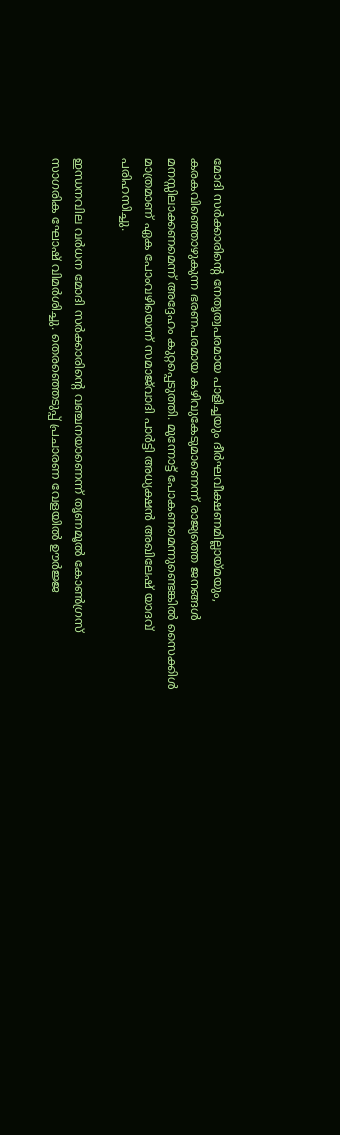മോദി സർക്കാരിന്റെ നേതൃത്വപരമായ പാളിച്ചയും ദീർഘവീക്ഷണമില്ലായ്മയും, കരകവിഞ്ഞൊഴുകുന്ന ഭരണപരമായ കഴിവുകേടുമാണെന്ന് രാജ്യത്തെ ജനങ്ങൾ മനസ്സിലാക്കണമെന്ന് അദ്ദേഹം കുറ്റപ്പെടുത്തി. മുന്നോട്ട് പോകണമെന്നുണ്ടെങ്കിൽ സൈക്കിൾ മാത്രമാണ് ഏക പോംവഴിയെന്ന് സമാജ്‍വാദി പാർട്ടി അധ്യക്ഷൻ അഖിലേഷ് യാദവ് പരിഹസിച്ചു.

ഇന്ധനവില വ‍ർധന മോദി സർക്കാരിന്റെ വഞ്ചനയാണെന്ന് തൃണമൂൽ കോൺഗ്രസ് സാഗരിക ഘോഷ് വിമർ‌ശിച്ചു. തെരഞ്ഞെടുപ്പ് പ്രചാരണ വേളയിൽ ഊർജ്ജ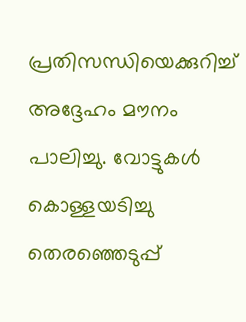പ്രതിസന്ധിയെക്കുറിച്ച് അദ്ദേഹം മൗനം പാലിച്ചു. വോട്ടുകൾ കൊള്ളയടിച്ചു തെരഞ്ഞെ‍ടുപ്പ്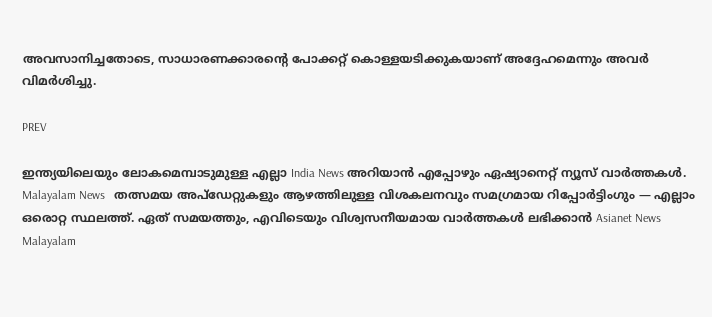അവസാനിച്ചതോടെ, സാധാരണക്കാരന്റെ പോക്കറ്റ് കൊള്ളയടിക്കുകയാണ് അദ്ദേഹമെന്നും അവ‍ർ വിമർശിച്ചു.

PREV

ഇന്ത്യയിലെയും ലോകമെമ്പാടുമുള്ള എല്ലാ India News അറിയാൻ എപ്പോഴും ഏഷ്യാനെറ്റ് ന്യൂസ് വാർത്തകൾ. Malayalam News   തത്സമയ അപ്‌ഡേറ്റുകളും ആഴത്തിലുള്ള വിശകലനവും സമഗ്രമായ റിപ്പോർട്ടിംഗും — എല്ലാം ഒരൊറ്റ സ്ഥലത്ത്. ഏത് സമയത്തും, എവിടെയും വിശ്വസനീയമായ വാർത്തകൾ ലഭിക്കാൻ Asianet News Malayalam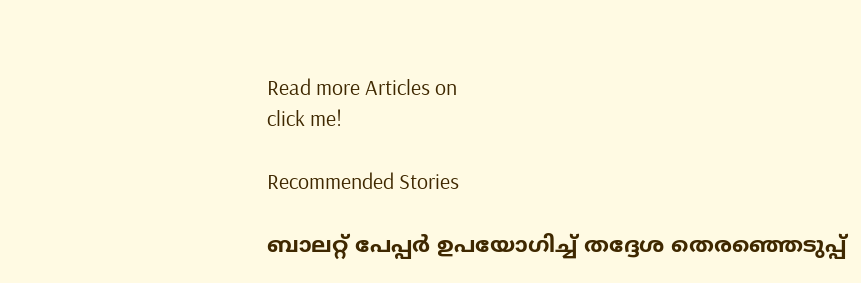Read more Articles on
click me!

Recommended Stories

ബാലറ്റ് പേപ്പർ ഉപയോഗിച്ച് തദ്ദേശ തെര‍ഞ്ഞെടുപ്പ്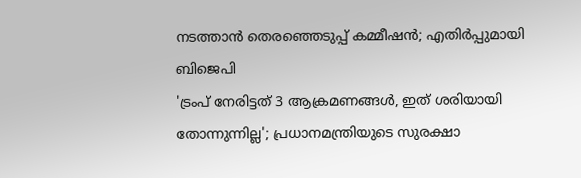നടത്താൻ തെരഞ്ഞെടുപ്പ് കമ്മീഷൻ; എതിർപ്പുമായി ബിജെപി
'ട്രംപ് നേരിട്ടത് 3 ആക്രമണങ്ങൾ, ഇത് ശരിയായി തോന്നുന്നില്ല'; പ്രധാനമന്ത്രിയുടെ സുരക്ഷാ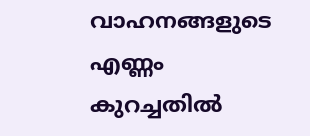വാഹനങ്ങളുടെ എണ്ണം കുറച്ചതിൽ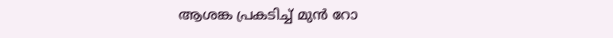ആശങ്ക പ്രകടിച്ച് മുൻ റോ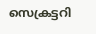സെക്രട്ടറി